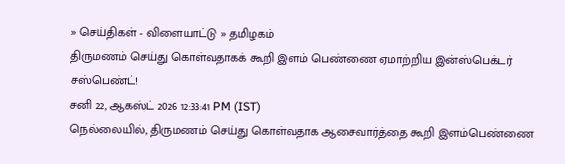» செய்திகள் - விளையாட்டு » தமிழகம்
திருமணம் செய்து கொள்வதாகக் கூறி இளம் பெண்ணை ஏமாற்றிய இன்ஸ்பெக்டர் சஸ்பெண்ட்!
சனி 22, ஆகஸ்ட் 2026 12:33:41 PM (IST)
நெல்லையில், திருமணம் செய்து கொள்வதாக ஆசைவார்த்தை கூறி இளம்பெண்ணை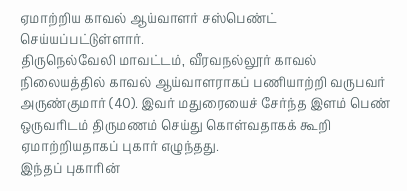ஏமாற்றிய காவல் ஆய்வாளர் சஸ்பெண்ட் செய்யப்பட்டுள்ளார்.
திருநெல்வேலி மாவட்டம், வீரவநல்லூர் காவல் நிலையத்தில் காவல் ஆய்வாளராகப் பணியாற்றி வருபவர் அருண்குமார் (40). இவர் மதுரையைச் சேர்ந்த இளம் பெண் ஒருவரிடம் திருமணம் செய்து கொள்வதாகக் கூறி ஏமாற்றியதாகப் புகார் எழுந்தது.
இந்தப் புகாரின்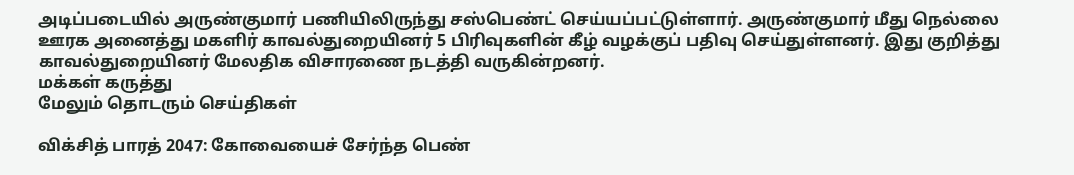அடிப்படையில் அருண்குமார் பணியிலிருந்து சஸ்பெண்ட் செய்யப்பட்டுள்ளார். அருண்குமார் மீது நெல்லை ஊரக அனைத்து மகளிர் காவல்துறையினர் 5 பிரிவுகளின் கீழ் வழக்குப் பதிவு செய்துள்ளனர். இது குறித்து காவல்துறையினர் மேலதிக விசாரணை நடத்தி வருகின்றனர்.
மக்கள் கருத்து
மேலும் தொடரும் செய்திகள்

விக்சித் பாரத் 2047: கோவையைச் சேர்ந்த பெண்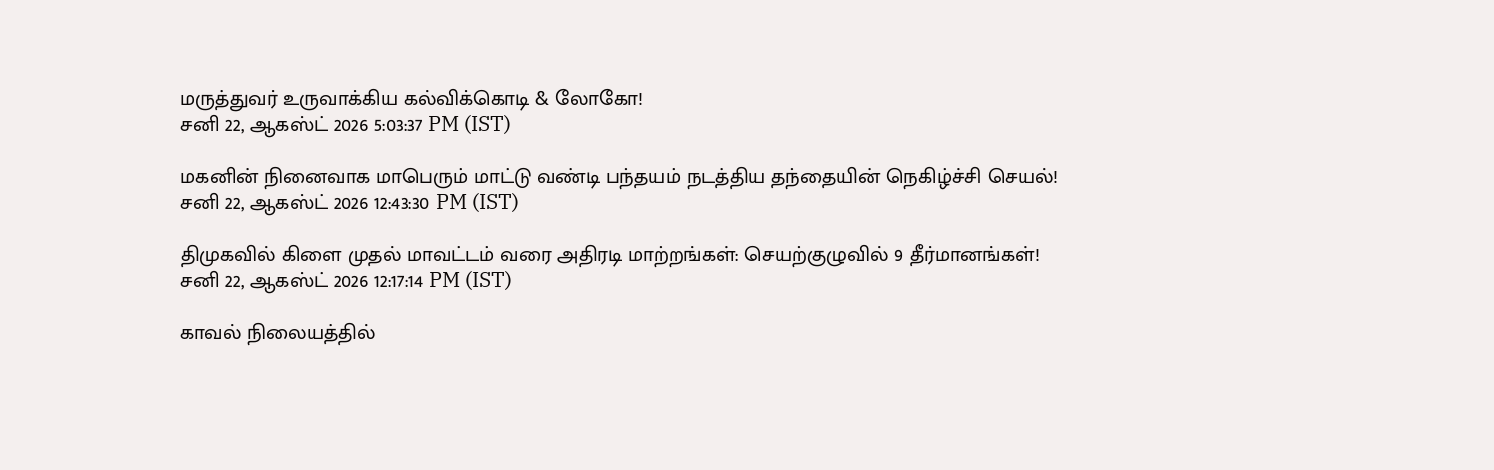மருத்துவர் உருவாக்கிய கல்விக்கொடி & லோகோ!
சனி 22, ஆகஸ்ட் 2026 5:03:37 PM (IST)

மகனின் நினைவாக மாபெரும் மாட்டு வண்டி பந்தயம் நடத்திய தந்தையின் நெகிழ்ச்சி செயல்!
சனி 22, ஆகஸ்ட் 2026 12:43:30 PM (IST)

திமுகவில் கிளை முதல் மாவட்டம் வரை அதிரடி மாற்றங்கள்: செயற்குழுவில் 9 தீர்மானங்கள்!
சனி 22, ஆகஸ்ட் 2026 12:17:14 PM (IST)

காவல் நிலையத்தில்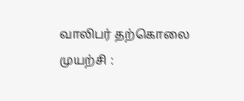வாலிபர் தற்கொலை முயற்சி :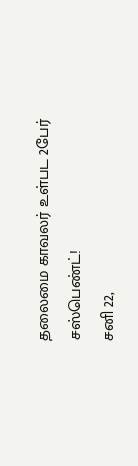தலைமை காவலர் உள்பட 2பேர் சஸ்பெண்ட்!
சனி 22,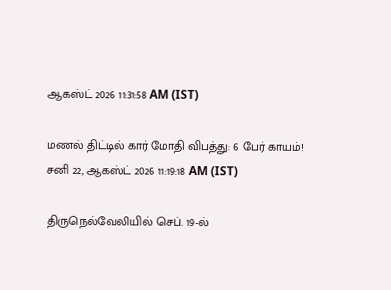ஆகஸ்ட் 2026 11:31:58 AM (IST)

மணல் திட்டில் கார் மோதி விபத்து: 6 பேர் காயம்!
சனி 22, ஆகஸ்ட் 2026 11:19:18 AM (IST)

திருநெல்வேலியில் செப். 19-ல்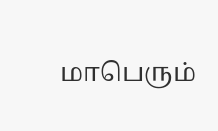மாபெரும்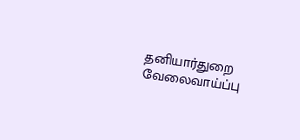தனியார்துறை வேலைவாய்ப்பு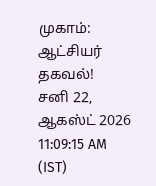முகாம்: ஆட்சியர் தகவல்!
சனி 22, ஆகஸ்ட் 2026 11:09:15 AM (IST)